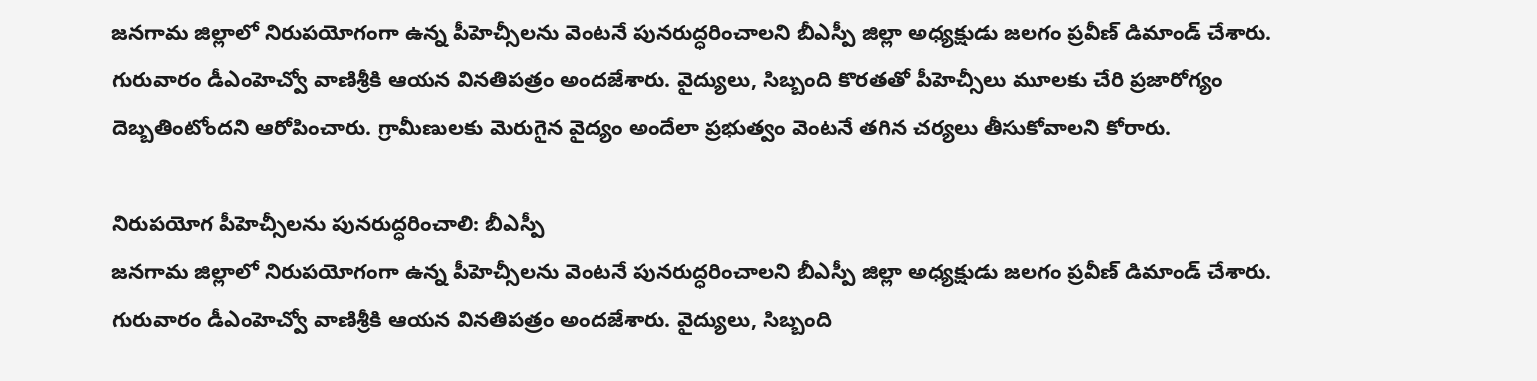జనగామ జిల్లాలో నిరుపయోగంగా ఉన్న పీహెచ్సీలను వెంటనే పునరుద్ధరించాలని బీఎస్పీ జిల్లా అధ్యక్షుడు జలగం ప్రవీణ్ డిమాండ్ చేశారు. గురువారం డీఎంహెచ్వో వాణిశ్రీకి ఆయన వినతిపత్రం అందజేశారు. వైద్యులు, సిబ్బంది కొరతతో పీహెచ్సీలు మూలకు చేరి ప్రజారోగ్యం దెబ్బతింటోందని ఆరోపించారు. గ్రామీణులకు మెరుగైన వైద్యం అందేలా ప్రభుత్వం వెంటనే తగిన చర్యలు తీసుకోవాలని కోరారు.

నిరుపయోగ పీహెచ్సీలను పునరుద్ధరించాలి: బీఎస్పీ
జనగామ జిల్లాలో నిరుపయోగంగా ఉన్న పీహెచ్సీలను వెంటనే పునరుద్ధరించాలని బీఎస్పీ జిల్లా అధ్యక్షుడు జలగం ప్రవీణ్ డిమాండ్ చేశారు. గురువారం డీఎంహెచ్వో వాణిశ్రీకి ఆయన వినతిపత్రం అందజేశారు. వైద్యులు, సిబ్బంది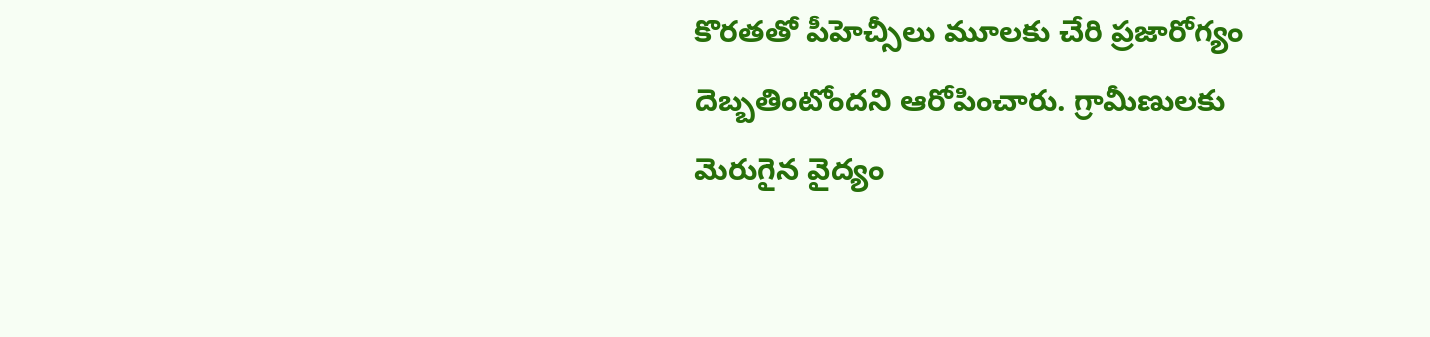కొరతతో పీహెచ్సీలు మూలకు చేరి ప్రజారోగ్యం దెబ్బతింటోందని ఆరోపించారు. గ్రామీణులకు మెరుగైన వైద్యం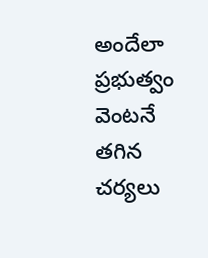అందేలా ప్రభుత్వం వెంటనే తగిన చర్యలు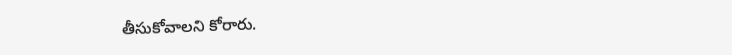తీసుకోవాలని కోరారు.